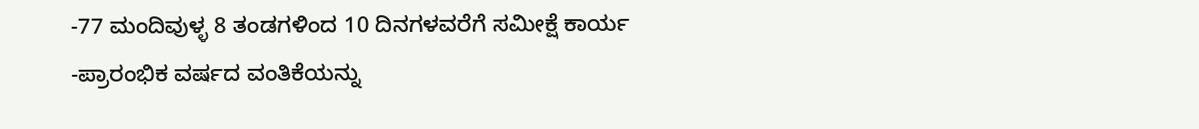-77 ಮಂದಿವುಳ್ಳ 8 ತಂಡಗಳಿಂದ 10 ದಿನಗಳವರೆಗೆ ಸಮೀಕ್ಷೆ ಕಾರ್ಯ
-ಪ್ರಾರಂಭಿಕ ವರ್ಷದ ವಂತಿಕೆಯನ್ನು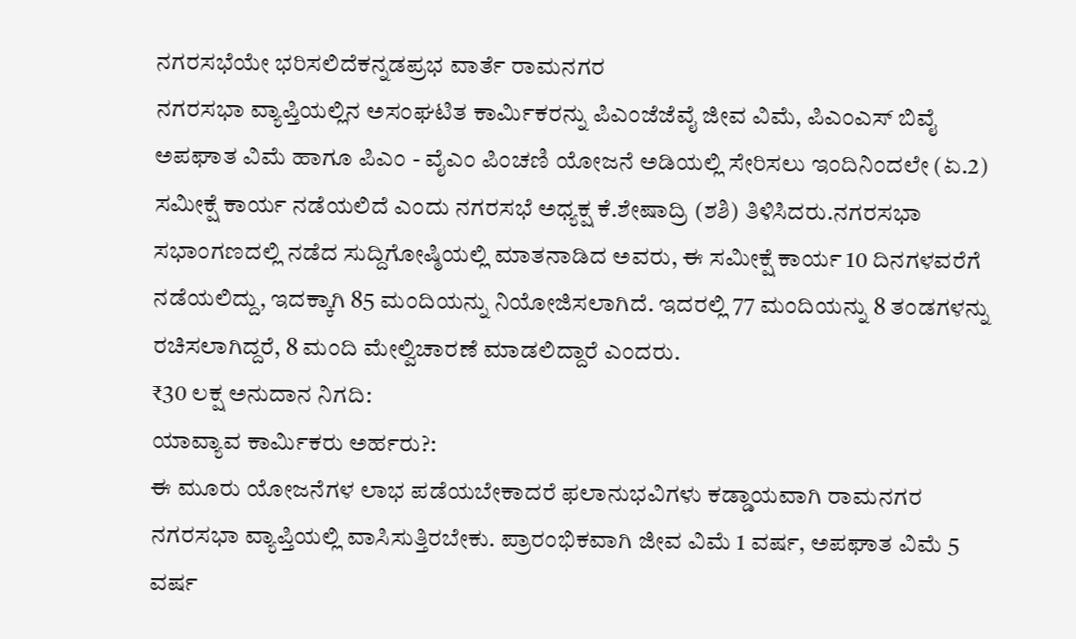ನಗರಸಭೆಯೇ ಭರಿಸಲಿದೆಕನ್ನಡಪ್ರಭ ವಾರ್ತೆ ರಾಮನಗರ
ನಗರಸಭಾ ವ್ಯಾಪ್ತಿಯಲ್ಲಿನ ಅಸಂಘಟಿತ ಕಾರ್ಮಿಕರನ್ನು ಪಿಎಂಜೆಜೆವೈ ಜೀವ ವಿಮೆ, ಪಿಎಂಎಸ್ ಬಿವೈ ಅಪಘಾತ ವಿಮೆ ಹಾಗೂ ಪಿಎಂ - ವೈಎಂ ಪಿಂಚಣಿ ಯೋಜನೆ ಅಡಿಯಲ್ಲಿ ಸೇರಿಸಲು ಇಂದಿನಿಂದಲೇ (ಏ.2) ಸಮೀಕ್ಷೆ ಕಾರ್ಯ ನಡೆಯಲಿದೆ ಎಂದು ನಗರಸಭೆ ಅಧ್ಯಕ್ಷ ಕೆ.ಶೇಷಾದ್ರಿ (ಶಶಿ) ತಿಳಿಸಿದರು.ನಗರಸಭಾ ಸಭಾಂಗಣದಲ್ಲಿ ನಡೆದ ಸುದ್ದಿಗೋಷ್ಠಿಯಲ್ಲಿ ಮಾತನಾಡಿದ ಅವರು, ಈ ಸಮೀಕ್ಷೆ ಕಾರ್ಯ 10 ದಿನಗಳವರೆಗೆ ನಡೆಯಲಿದ್ದು, ಇದಕ್ಕಾಗಿ 85 ಮಂದಿಯನ್ನು ನಿಯೋಜಿಸಲಾಗಿದೆ. ಇದರಲ್ಲಿ 77 ಮಂದಿಯನ್ನು 8 ತಂಡಗಳನ್ನು ರಚಿಸಲಾಗಿದ್ದರೆ, 8 ಮಂದಿ ಮೇಲ್ವಿಚಾರಣೆ ಮಾಡಲಿದ್ದಾರೆ ಎಂದರು.
₹30 ಲಕ್ಷ ಅನುದಾನ ನಿಗದಿ:
ಯಾವ್ಯಾವ ಕಾರ್ಮಿಕರು ಅರ್ಹರು?:
ಈ ಮೂರು ಯೋಜನೆಗಳ ಲಾಭ ಪಡೆಯಬೇಕಾದರೆ ಫಲಾನುಭವಿಗಳು ಕಡ್ಡಾಯವಾಗಿ ರಾಮನಗರ ನಗರಸಭಾ ವ್ಯಾಪ್ತಿಯಲ್ಲಿ ವಾಸಿಸುತ್ತಿರಬೇಕು. ಪ್ರಾರಂಭಿಕವಾಗಿ ಜೀವ ವಿಮೆ 1 ವರ್ಷ, ಅಪಘಾತ ವಿಮೆ 5 ವರ್ಷ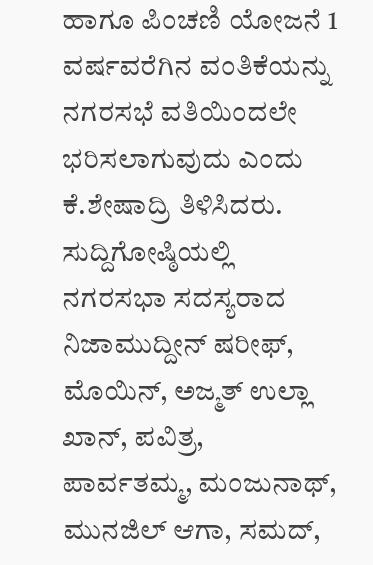ಹಾಗೂ ಪಿಂಚಣಿ ಯೋಜನೆ 1 ವರ್ಷವರೆಗಿನ ವಂತಿಕೆಯನ್ನು ನಗರಸಭೆ ವತಿಯಿಂದಲೇ ಭರಿಸಲಾಗುವುದು ಎಂದು ಕೆ.ಶೇಷಾದ್ರಿ ತಿಳಿಸಿದರು.
ಸುದ್ದಿಗೋಷ್ಠಿಯಲ್ಲಿ ನಗರಸಭಾ ಸದಸ್ಯರಾದ ನಿಜಾಮುದ್ದೀನ್ ಷರೀಫ್, ಮೊಯಿನ್, ಅಜ್ಮತ್ ಉಲ್ಲಾ ಖಾನ್, ಪವಿತ್ರ, ಪಾರ್ವತಮ್ಮ, ಮಂಜುನಾಥ್, ಮುನಜಿಲ್ ಆಗಾ, ಸಮದ್,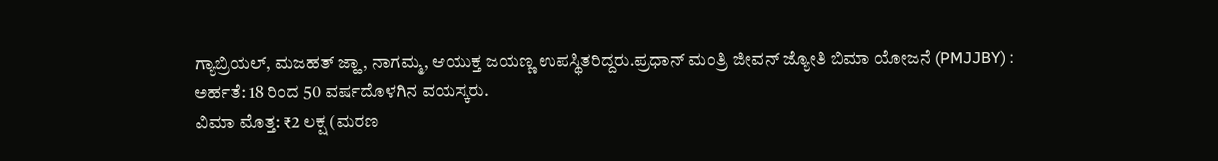ಗ್ಯಾಬ್ರಿಯಲ್, ಮಜಹತ್ ಜ್ಹಾ, ನಾಗಮ್ಮ, ಆಯುಕ್ತ ಜಯಣ್ಣ ಉಪಸ್ಥಿತರಿದ್ದರು.ಪ್ರಧಾನ್ ಮಂತ್ರಿ ಜೀವನ್ ಜ್ಯೋತಿ ಬಿಮಾ ಯೋಜನೆ (PMJJBY) :
ಅರ್ಹತೆ: 18 ರಿಂದ 50 ವರ್ಷದೊಳಗಿನ ವಯಸ್ಕರು.
ವಿಮಾ ಮೊತ್ತ: ₹2 ಲಕ್ಷ (ಮರಣ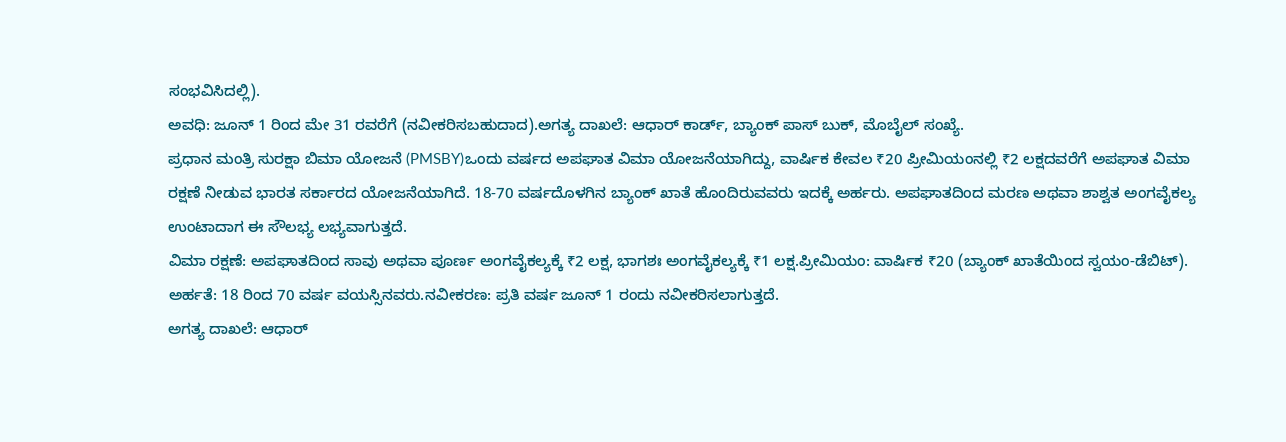ಸಂಭವಿಸಿದಲ್ಲಿ).
ಅವಧಿ: ಜೂನ್ 1 ರಿಂದ ಮೇ 31 ರವರೆಗೆ (ನವೀಕರಿಸಬಹುದಾದ).ಅಗತ್ಯ ದಾಖಲೆ: ಆಧಾರ್ ಕಾರ್ಡ್, ಬ್ಯಾಂಕ್ ಪಾಸ್ ಬುಕ್, ಮೊಬೈಲ್ ಸಂಖ್ಯೆ.
ಪ್ರಧಾನ ಮಂತ್ರಿ ಸುರಕ್ಷಾ ಬಿಮಾ ಯೋಜನೆ (PMSBY)ಒಂದು ವರ್ಷದ ಅಪಘಾತ ವಿಮಾ ಯೋಜನೆಯಾಗಿದ್ದು, ವಾರ್ಷಿಕ ಕೇವಲ ₹20 ಪ್ರೀಮಿಯಂನಲ್ಲಿ ₹2 ಲಕ್ಷದವರೆಗೆ ಅಪಘಾತ ವಿಮಾ ರಕ್ಷಣೆ ನೀಡುವ ಭಾರತ ಸರ್ಕಾರದ ಯೋಜನೆಯಾಗಿದೆ. 18-70 ವರ್ಷದೊಳಗಿನ ಬ್ಯಾಂಕ್ ಖಾತೆ ಹೊಂದಿರುವವರು ಇದಕ್ಕೆ ಅರ್ಹರು. ಅಪಘಾತದಿಂದ ಮರಣ ಅಥವಾ ಶಾಶ್ವತ ಅಂಗವೈಕಲ್ಯ ಉಂಟಾದಾಗ ಈ ಸೌಲಭ್ಯ ಲಭ್ಯವಾಗುತ್ತದೆ.
ವಿಮಾ ರಕ್ಷಣೆ: ಅಪಘಾತದಿಂದ ಸಾವು ಅಥವಾ ಪೂರ್ಣ ಅಂಗವೈಕಲ್ಯಕ್ಕೆ ₹2 ಲಕ್ಷ, ಭಾಗಶಃ ಅಂಗವೈಕಲ್ಯಕ್ಕೆ ₹1 ಲಕ್ಷ.ಪ್ರೀಮಿಯಂ: ವಾರ್ಷಿಕ ₹20 (ಬ್ಯಾಂಕ್ ಖಾತೆಯಿಂದ ಸ್ವಯಂ-ಡೆಬಿಟ್).
ಅರ್ಹತೆ: 18 ರಿಂದ 70 ವರ್ಷ ವಯಸ್ಸಿನವರು.ನವೀಕರಣ: ಪ್ರತಿ ವರ್ಷ ಜೂನ್ 1 ರಂದು ನವೀಕರಿಸಲಾಗುತ್ತದೆ.
ಅಗತ್ಯ ದಾಖಲೆ: ಆಧಾರ್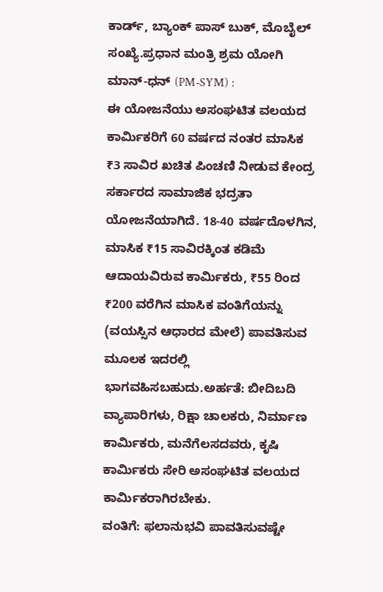ಕಾರ್ಡ್, ಬ್ಯಾಂಕ್ ಪಾಸ್ ಬುಕ್, ಮೊಬೈಲ್ ಸಂಖ್ಯೆ.ಪ್ರಧಾನ ಮಂತ್ರಿ ಶ್ರಮ ಯೋಗಿ ಮಾನ್-ಧನ್ (PM-SYM) :
ಈ ಯೋಜನೆಯು ಅಸಂಘಟಿತ ವಲಯದ ಕಾರ್ಮಿಕರಿಗೆ 60 ವರ್ಷದ ನಂತರ ಮಾಸಿಕ ₹3 ಸಾವಿರ ಖಚಿತ ಪಿಂಚಣಿ ನೀಡುವ ಕೇಂದ್ರ ಸರ್ಕಾರದ ಸಾಮಾಜಿಕ ಭದ್ರತಾ ಯೋಜನೆಯಾಗಿದೆ. 18-40 ವರ್ಷದೊಳಗಿನ, ಮಾಸಿಕ ₹15 ಸಾವಿರಕ್ಕಿಂತ ಕಡಿಮೆ ಆದಾಯವಿರುವ ಕಾರ್ಮಿಕರು, ₹55 ರಿಂದ ₹200 ವರೆಗಿನ ಮಾಸಿಕ ವಂತಿಗೆಯನ್ನು (ವಯಸ್ಸಿನ ಆಧಾರದ ಮೇಲೆ) ಪಾವತಿಸುವ ಮೂಲಕ ಇದರಲ್ಲಿ ಭಾಗವಹಿಸಬಹುದು.ಅರ್ಹತೆ: ಬೀದಿಬದಿ ವ್ಯಾಪಾರಿಗಳು, ರಿಕ್ಷಾ ಚಾಲಕರು, ನಿರ್ಮಾಣ ಕಾರ್ಮಿಕರು, ಮನೆಗೆಲಸದವರು, ಕೃಷಿ ಕಾರ್ಮಿಕರು ಸೇರಿ ಅಸಂಘಟಿತ ವಲಯದ ಕಾರ್ಮಿಕರಾಗಿರಬೇಕು.
ವಂತಿಗೆ: ಫಲಾನುಭವಿ ಪಾವತಿಸುವಷ್ಟೇ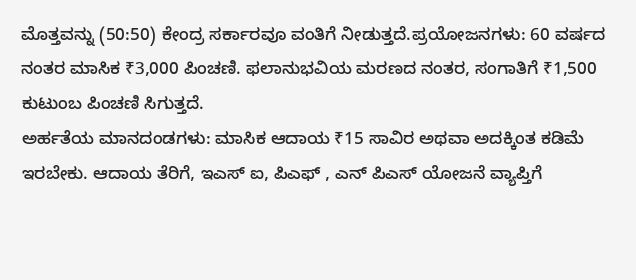ಮೊತ್ತವನ್ನು (50:50) ಕೇಂದ್ರ ಸರ್ಕಾರವೂ ವಂತಿಗೆ ನೀಡುತ್ತದೆ.ಪ್ರಯೋಜನಗಳು: 60 ವರ್ಷದ ನಂತರ ಮಾಸಿಕ ₹3,000 ಪಿಂಚಣಿ. ಫಲಾನುಭವಿಯ ಮರಣದ ನಂತರ, ಸಂಗಾತಿಗೆ ₹1,500 ಕುಟುಂಬ ಪಿಂಚಣಿ ಸಿಗುತ್ತದೆ.
ಅರ್ಹತೆಯ ಮಾನದಂಡಗಳು: ಮಾಸಿಕ ಆದಾಯ ₹15 ಸಾವಿರ ಅಥವಾ ಅದಕ್ಕಿಂತ ಕಡಿಮೆ ಇರಬೇಕು. ಆದಾಯ ತೆರಿಗೆ, ಇಎಸ್ ಐ, ಪಿಎಫ್ , ಎನ್ ಪಿಎಸ್ ಯೋಜನೆ ವ್ಯಾಪ್ತಿಗೆ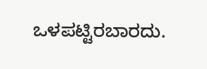ಒಳಪಟ್ಟಿರಬಾರದು.